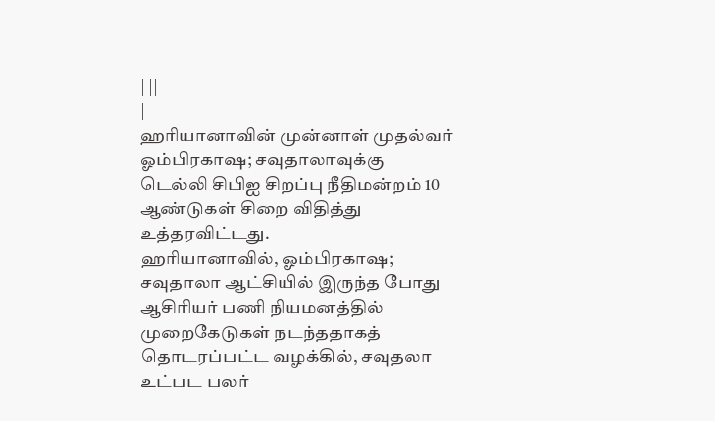| ||
|
ஹரியானாவின் முன்னாள் முதல்வர் ஓம்பிரகாஷ; சவுதாலாவுக்கு
டெல்லி சிபிஐ சிறப்பு நீதிமன்றம் 10 ஆண்டுகள் சிறை விதித்து
உத்தரவிட்டது.
ஹரியானாவில், ஓம்பிரகாஷ; சவுதாலா ஆட்சியில் இருந்த போது ஆசிரியர் பணி நியமனத்தில் முறைகேடுகள் நடந்ததாகத் தொடரப்பட்ட வழக்கில், சவுதலா உட்பட பலர்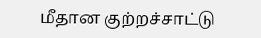மீதான குற்றச்சாட்டு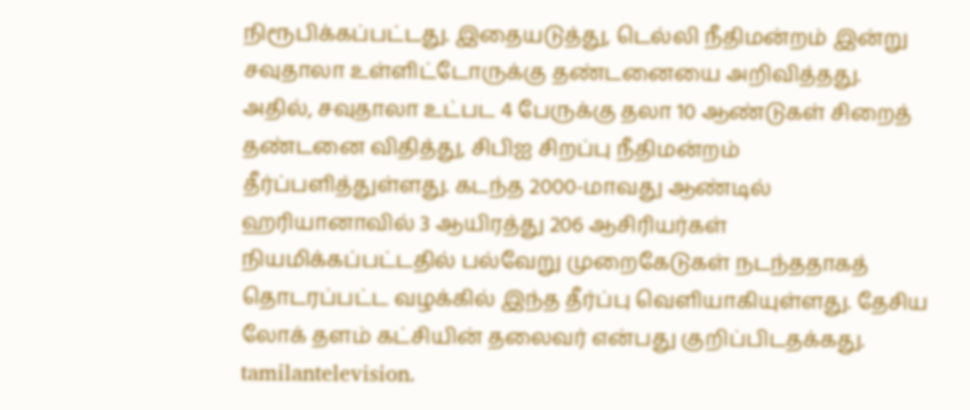நிரூபிக்கப்பட்டது. இதையடுத்து, டெல்லி நீதிமன்றம் இன்று சவுதாலா உள்ளிட்டோருக்கு தண்டனையை அறிவித்தது. அதில், சவுதாலா உட்பட 4 பேருக்கு தலா 10 ஆண்டுகள் சிறைத் தண்டனை விதித்து, சிபிஐ சிறப்பு நீதிமன்றம் தீர்ப்பளித்துள்ளது. கடந்த 2000-மாவது ஆண்டில் ஹரியானாவில் 3 ஆயிரத்து 206 ஆசிரியர்கள் நியமிக்கப்பட்டதில் பல்வேறு முறைகேடுகள் நடந்ததாகத் தொடரப்பட்ட வழக்கில் இந்த தீர்ப்பு வெளியாகியுள்ளது. தேசிய லோக் தளம் கட்சியின் தலைவர் என்பது குறிப்பிடதக்கது.
tamilantelevision.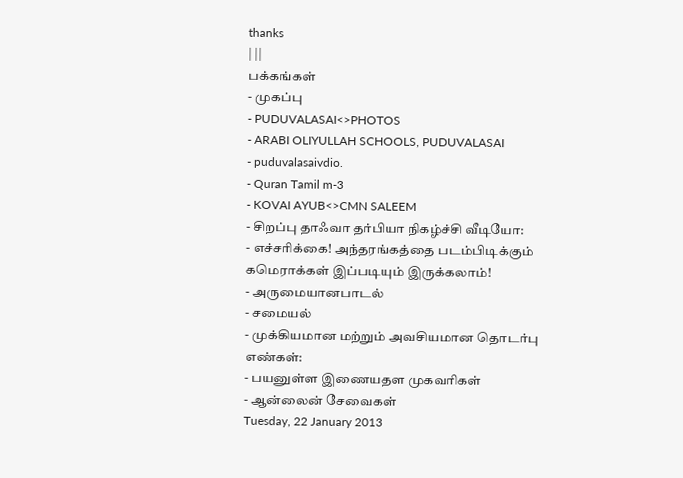thanks
| ||
பக்கங்கள்
- முகப்பு
- PUDUVALASAI<>PHOTOS
- ARABI OLIYULLAH SCHOOLS, PUDUVALASAI
- puduvalasaivdio.
- Quran Tamil m-3
- KOVAI AYUB<>CMN SALEEM
- சிறப்பு தாஃவா தர்பியா நிகழ்ச்சி வீடியோ:
- எச்சரிக்கை! அந்தரங்கத்தை படம்பிடிக்கும் கமெராக்கள் இப்படியும் இருக்கலாம்!
- அருமையானபாடல்
- சமையல்
- முக்கியமான மற்றும் அவசியமான தொடர்பு எண்கள்:
- பயனுள்ள இணையதள முகவரிகள்
- ஆன்லைன் சேவைகள்
Tuesday, 22 January 2013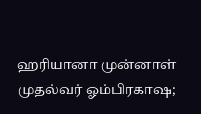ஹரியானா முன்னாள் முதல்வர் ஓம்பிரகாஷ;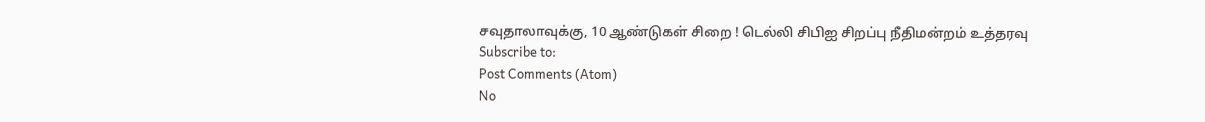சவுதாலாவுக்கு, 10 ஆண்டுகள் சிறை ! டெல்லி சிபிஐ சிறப்பு நீதிமன்றம் உத்தரவு
Subscribe to:
Post Comments (Atom)
No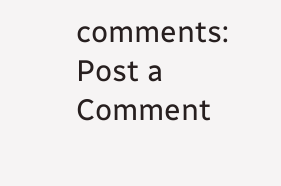comments:
Post a Comment